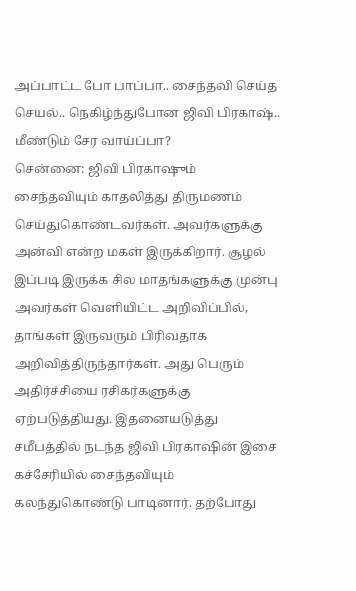அப்பாட்ட போ பாப்பா.. சைந்தவி செய்த செயல்.. நெகிழ்ந்துபோன ஜிவி பிரகாஷ்.. மீண்டும் சேர வாய்ப்பா?
சென்னை: ஜிவி பிரகாஷும் சைந்தவியும் காதலித்து திருமணம் செய்துகொண்டவர்கள். அவர்களுக்கு அன்வி என்ற மகள் இருக்கிறார். சூழல் இப்படி இருக்க சில மாதங்களுக்கு முன்பு அவர்கள் வெளியிட்ட அறிவிப்பில், தாங்கள் இருவரும் பிரிவதாக அறிவித்திருந்தார்கள். அது பெரும் அதிர்ச்சியை ரசிகர்களுக்கு ஏற்படுத்தியது. இதனையடுத்து சமீபத்தில் நடந்த ஜிவி பிரகாஷின் இசை கச்சேரியில் சைந்தவியும் கலந்துகொண்டு பாடினார். தற்போது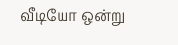வீடியோ ஒன்று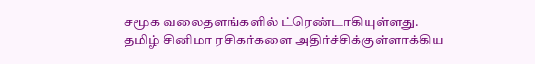சமூக வலைதளங்களில் ட்ரெண்டாகியுள்ளது.
தமிழ் சினிமா ரசிகர்களை அதிர்ச்சிக்குள்ளாக்கிய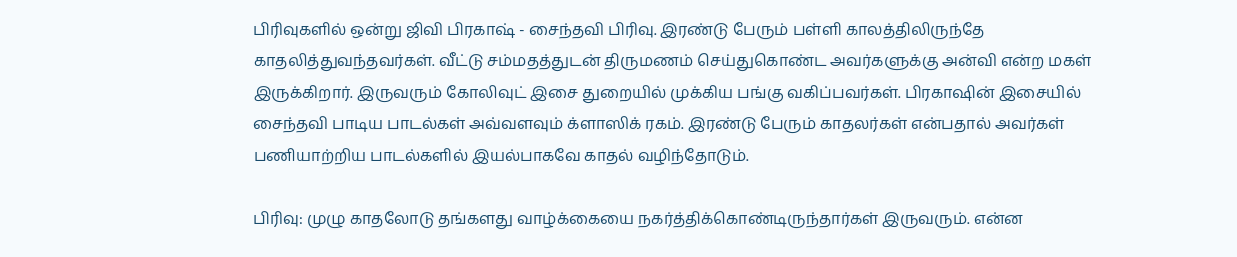பிரிவுகளில் ஒன்று ஜிவி பிரகாஷ் - சைந்தவி பிரிவு. இரண்டு பேரும் பள்ளி காலத்திலிருந்தே காதலித்துவந்தவர்கள். வீட்டு சம்மதத்துடன் திருமணம் செய்துகொண்ட அவர்களுக்கு அன்வி என்ற மகள் இருக்கிறார். இருவரும் கோலிவுட் இசை துறையில் முக்கிய பங்கு வகிப்பவர்கள். பிரகாஷின் இசையில் சைந்தவி பாடிய பாடல்கள் அவ்வளவும் க்ளாஸிக் ரகம். இரண்டு பேரும் காதலர்கள் என்பதால் அவர்கள் பணியாற்றிய பாடல்களில் இயல்பாகவே காதல் வழிந்தோடும்.

பிரிவு: முழு காதலோடு தங்களது வாழ்க்கையை நகர்த்திக்கொண்டிருந்தார்கள் இருவரும். என்ன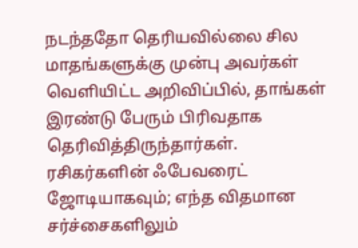நடந்ததோ தெரியவில்லை சில மாதங்களுக்கு முன்பு அவர்கள் வெளியிட்ட அறிவிப்பில், தாங்கள் இரண்டு பேரும் பிரிவதாக தெரிவித்திருந்தார்கள். ரசிகர்களின் ஃபேவரைட் ஜோடியாகவும்; எந்த விதமான சர்ச்சைகளிலும்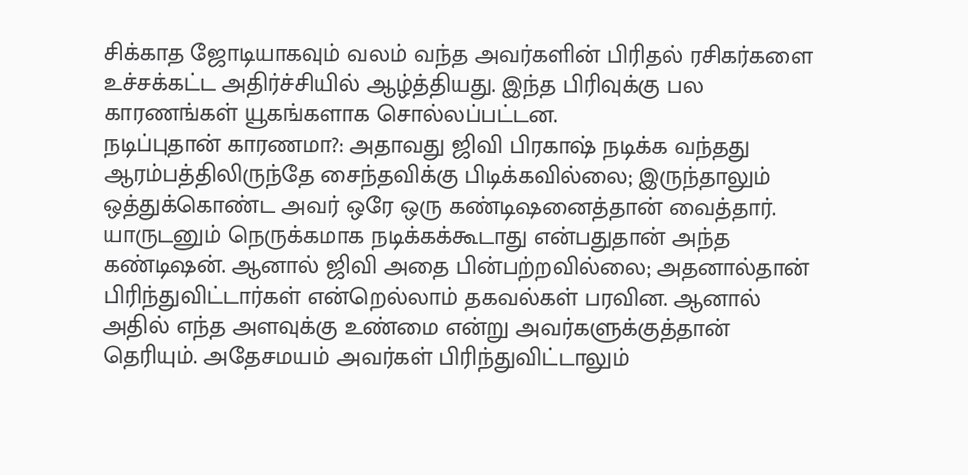சிக்காத ஜோடியாகவும் வலம் வந்த அவர்களின் பிரிதல் ரசிகர்களை உச்சக்கட்ட அதிர்ச்சியில் ஆழ்த்தியது. இந்த பிரிவுக்கு பல காரணங்கள் யூகங்களாக சொல்லப்பட்டன.
நடிப்புதான் காரணமா?: அதாவது ஜிவி பிரகாஷ் நடிக்க வந்தது ஆரம்பத்திலிருந்தே சைந்தவிக்கு பிடிக்கவில்லை; இருந்தாலும் ஒத்துக்கொண்ட அவர் ஒரே ஒரு கண்டிஷனைத்தான் வைத்தார். யாருடனும் நெருக்கமாக நடிக்கக்கூடாது என்பதுதான் அந்த கண்டிஷன். ஆனால் ஜிவி அதை பின்பற்றவில்லை; அதனால்தான் பிரிந்துவிட்டார்கள் என்றெல்லாம் தகவல்கள் பரவின. ஆனால் அதில் எந்த அளவுக்கு உண்மை என்று அவர்களுக்குத்தான் தெரியும். அதேசமயம் அவர்கள் பிரிந்துவிட்டாலும்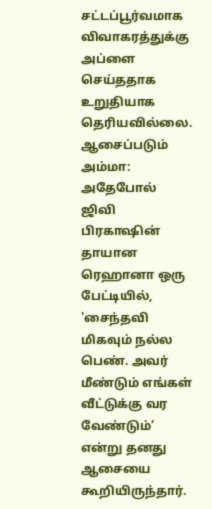சட்டப்பூர்வமாக விவாகரத்துக்கு அப்ளை செய்ததாக உறுதியாக தெரியவில்லை.
ஆசைப்படும் அம்மா: அதேபோல் ஜிவி பிரகாஷின் தாயான ரெஹானா ஒரு பேட்டியில், 'சைந்தவி மிகவும் நல்ல பெண். அவர் மீண்டும் எங்கள் வீட்டுக்கு வர வேண்டும்’ என்று தனது ஆசையை கூறியிருந்தார்.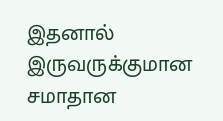இதனால் இருவருக்குமான சமாதான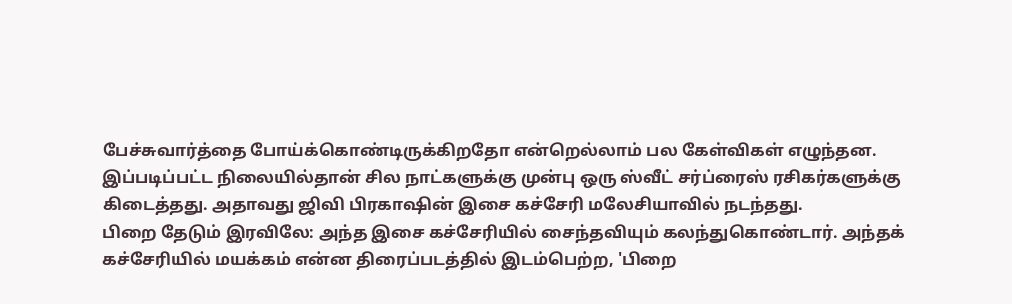பேச்சுவார்த்தை போய்க்கொண்டிருக்கிறதோ என்றெல்லாம் பல கேள்விகள் எழுந்தன. இப்படிப்பட்ட நிலையில்தான் சில நாட்களுக்கு முன்பு ஒரு ஸ்வீட் சர்ப்ரைஸ் ரசிகர்களுக்கு கிடைத்தது. அதாவது ஜிவி பிரகாஷின் இசை கச்சேரி மலேசியாவில் நடந்தது.
பிறை தேடும் இரவிலே: அந்த இசை கச்சேரியில் சைந்தவியும் கலந்துகொண்டார். அந்தக் கச்சேரியில் மயக்கம் என்ன திரைப்படத்தில் இடம்பெற்ற, 'பிறை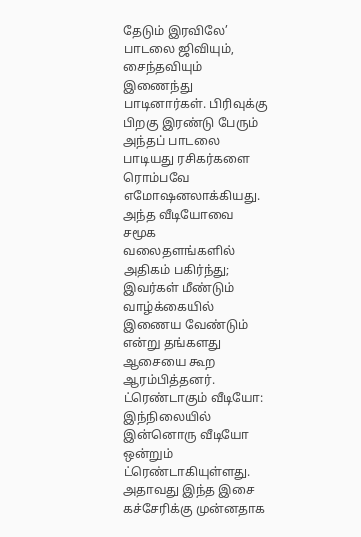தேடும் இரவிலே’ பாடலை ஜிவியும், சைந்தவியும் இணைந்து பாடினார்கள். பிரிவுக்கு பிறகு இரண்டு பேரும் அந்தப் பாடலை பாடியது ரசிகர்களை ரொம்பவே எமோஷனலாக்கியது. அந்த வீடியோவை சமூக வலைதளங்களில் அதிகம் பகிர்ந்து; இவர்கள் மீண்டும் வாழ்க்கையில் இணைய வேண்டும் என்று தங்களது ஆசையை கூற ஆரம்பித்தனர்.
ட்ரெண்டாகும் வீடியோ: இந்நிலையில் இன்னொரு வீடியோ ஒன்றும் ட்ரெண்டாகியுள்ளது. அதாவது இந்த இசை கச்சேரிக்கு முன்னதாக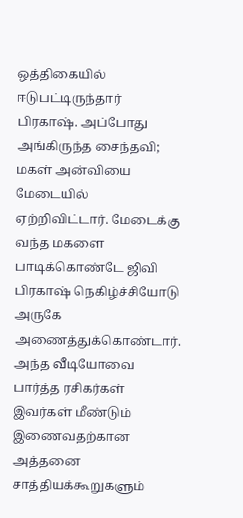ஒத்திகையில் ஈடுபட்டிருந்தார் பிரகாஷ். அப்போது அங்கிருந்த சைந்தவி; மகள் அன்வியை மேடையில் ஏற்றிவிட்டார். மேடைக்கு வந்த மகளை பாடிக்கொண்டே ஜிவி பிரகாஷ் நெகிழ்ச்சியோடு அருகே அணைத்துக்கொண்டார். அந்த வீடியோவை பார்த்த ரசிகர்கள் இவர்கள் மீண்டும் இணைவதற்கான அத்தனை சாத்தியக்கூறுகளும்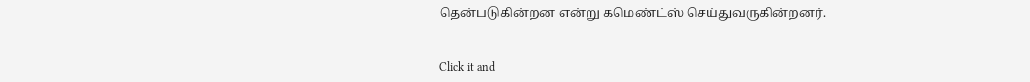தென்படுகின்றன என்று கமெண்ட்ஸ் செய்துவருகின்றனர்.


Click it and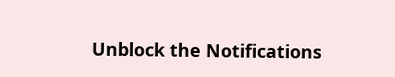Unblock the Notifications